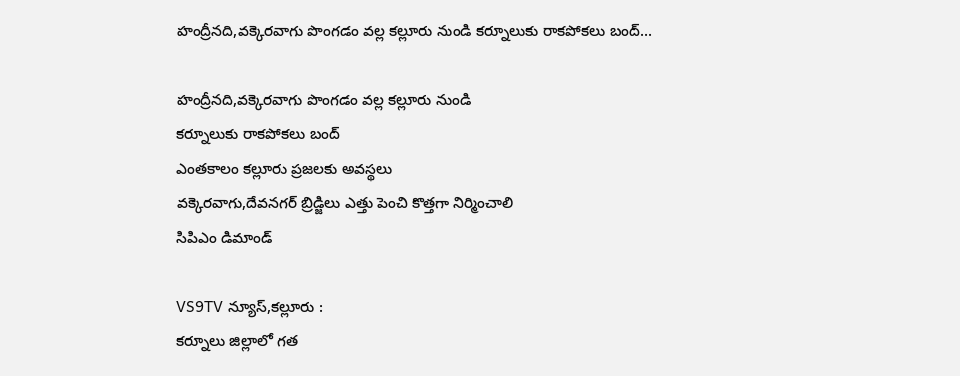హంద్రీనది,వక్కెరవాగు పొంగడం వల్ల కల్లూరు నుండి కర్నూలుకు రాకపోకలు బంద్...

హంద్రీనది,వక్కెరవాగు పొంగడం వల్ల కల్లూరు నుండి
కర్నూలుకు రాకపోకలు బంద్
ఎంతకాలం కల్లూరు ప్రజలకు అవస్థలు
వక్కెరవాగు,దేవనగర్ బ్రిడ్జిలు ఎత్తు పెంచి కొత్తగా నిర్మించాలి
సిపిఎం డిమాండ్

VS9TV న్యూస్,కల్లూరు :
కర్నూలు జిల్లాలో గత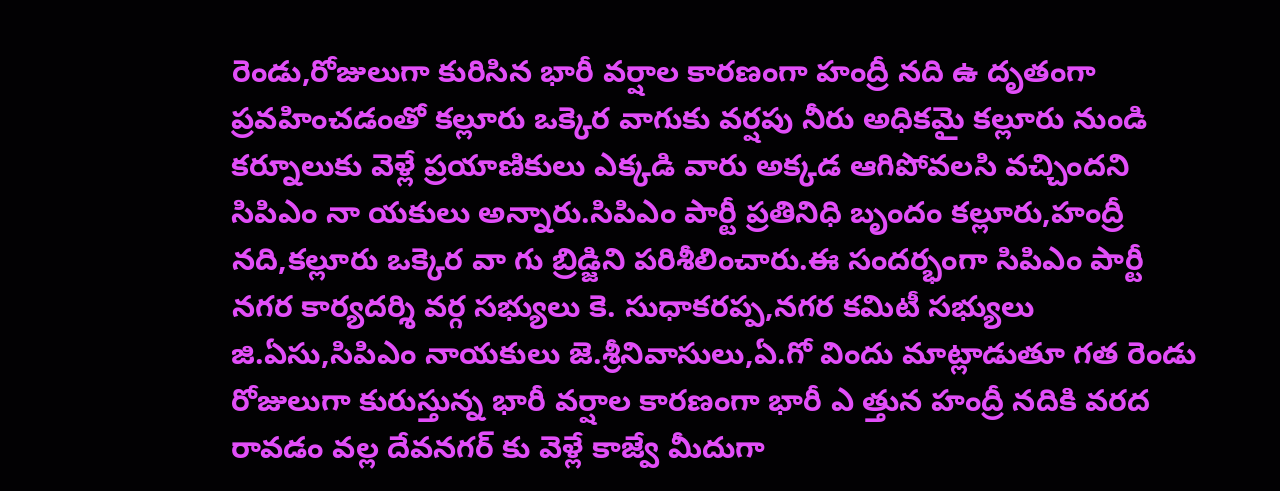రెండు,రోజులుగా కురిసిన భారీ వర్షాల కారణంగా హంద్రీ నది ఉ దృతంగా ప్రవహించడంతో కల్లూరు ఒక్కెర వాగుకు వర్షపు నీరు అధికమై కల్లూరు నుండి కర్నూలుకు వెళ్లే ప్రయాణికులు ఎక్కడి వారు అక్కడ ఆగిపోవలసి వచ్చిందని సిపిఎం నా యకులు అన్నారు.సిపిఎం పార్టీ ప్రతినిధి బృందం కల్లూరు,హంద్రీ నది,కల్లూరు ఒక్కెర వా గు బ్రిడ్జిని పరిశీలించారు.ఈ సందర్భంగా సిపిఎం పార్టీ నగర కార్యదర్శి వర్గ సభ్యులు కె. సుధాకరప్ప,నగర కమిటీ సభ్యులు జి.ఏసు,సిపిఎం నాయకులు జె.శ్రీనివాసులు,ఏ.గో విందు మాట్లాడుతూ గత రెండు రోజులుగా కురుస్తున్న భారీ వర్షాల కారణంగా భారీ ఎ త్తున హంద్రీ నదికి వరద రావడం వల్ల దేవనగర్ కు వెళ్లే కాజ్వే మీదుగా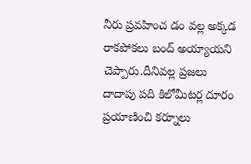నీరు ప్రవహించ డం వల్ల అక్కడ రాకపోకలు బంద్ అయ్యాయని చెప్పారు.దీనివల్ల ప్రజలు దాదాపు పది కిలోమీటర్ల దూరం ప్రయాణించి కర్నూలు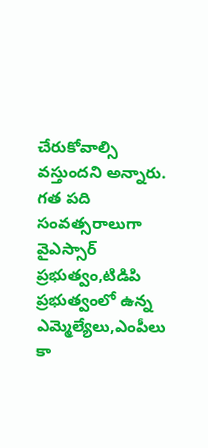చేరుకోవాల్సి వస్తుందని అన్నారు. గత పది సంవత్సరాలుగా వైఎస్సార్ ప్రభుత్వం,టిడిపి ప్రభుత్వంలో ఉన్న ఎమ్మెల్యేలు,ఎంపీలు కా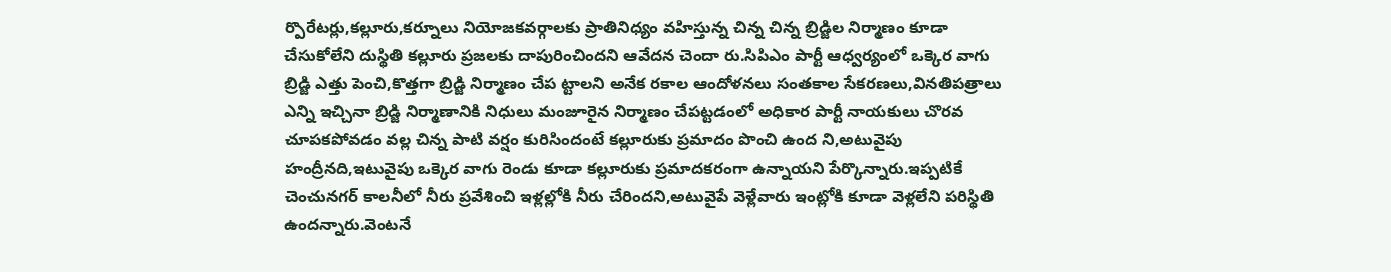ర్పొరేటర్లు,కల్లూరు,కర్నూలు నియోజకవర్గాలకు ప్రాతినిధ్యం వహిస్తున్న చిన్న చిన్న బ్రిడ్జిల నిర్మాణం కూడా చేసుకోలేని దుస్థితి కల్లూరు ప్రజలకు దాపురించిందని ఆవేదన చెందా రు.సిపిఎం పార్టీ ఆధ్వర్యంలో ఒక్కెర వాగు బ్రిడ్జి ఎత్తు పెంచి,కొత్తగా బ్రిడ్జి నిర్మాణం చేప ట్టాలని అనేక రకాల ఆందోళనలు సంతకాల సేకరణలు,వినతిపత్రాలు ఎన్ని ఇచ్చినా బ్రిడ్జి నిర్మాణానికి నిధులు మంజూరైన నిర్మాణం చేపట్టడంలో అధికార పార్టీ నాయకులు చొరవ చూపకపోవడం వల్ల చిన్న పాటి వర్షం కురిసిందంటే కల్లూరుకు ప్రమాదం పొంచి ఉంద ని,అటువైపు హంద్రీనది,ఇటువైపు ఒక్కెర వాగు రెండు కూడా కల్లూరుకు ప్రమాదకరంగా ఉన్నాయని పేర్కొన్నారు.ఇప్పటికే చెంచునగర్ కాలనీలో నీరు ప్రవేశించి ఇళ్లల్లోకి నీరు చేరిందని,అటువైపే వెళ్లేవారు ఇంట్లోకి కూడా వెళ్లలేని పరిస్థితి ఉందన్నారు.వెంటనే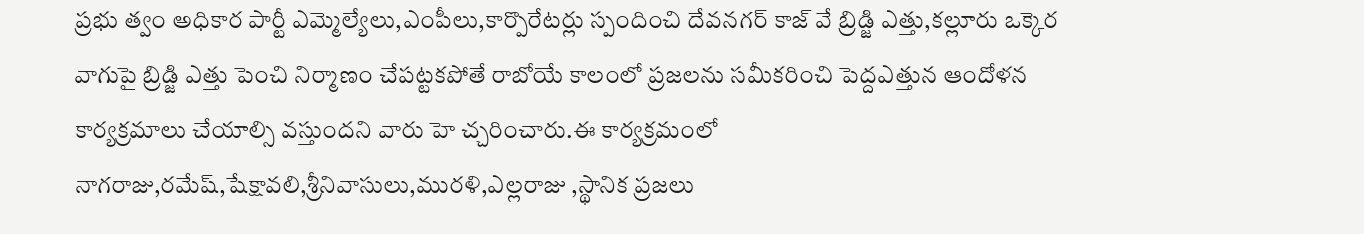ప్రభు త్వం అధికార పార్టీ ఎమ్మెల్యేలు,ఎంపీలు,కార్పొరేటర్లు స్పందించి దేవనగర్ కాజ్ వే బ్రిడ్జి ఎత్తు,కల్లూరు ఒక్కెర వాగుపై బ్రిడ్జి ఎత్తు పెంచి నిర్మాణం చేపట్టకపోతే రాబోయే కాలంలో ప్రజలను సమీకరించి పెద్దఎత్తున ఆందోళన కార్యక్రమాలు చేయాల్సి వస్తుందని వారు హె చ్చరించారు.ఈ కార్యక్రమంలో నాగరాజు,రమేష్,షేక్షావలి,శ్రీనివాసులు,మురళి,ఎల్లరాజు ,స్థానిక ప్రజలు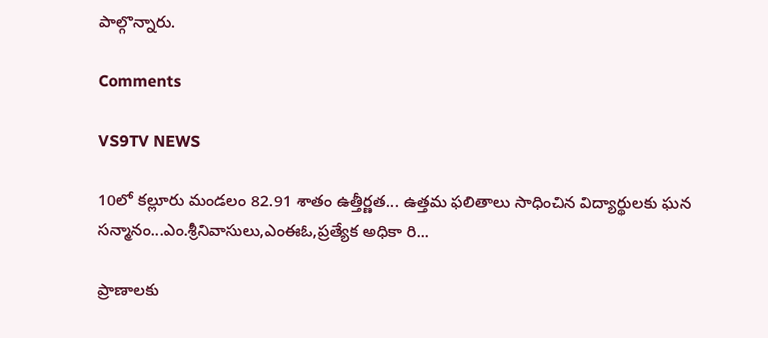పాల్గొన్నారు.

Comments

VS9TV NEWS

10లో కల్లూరు మండలం 82.91 శాతం ఉత్తీర్ణత... ఉత్తమ ఫలితాలు సాధించిన విద్యార్థులకు ఘన సన్మానం...ఎం.శ్రీనివాసులు,ఎంఈఓ,ప్రత్యేక అధికా రి...

ప్రాణాలకు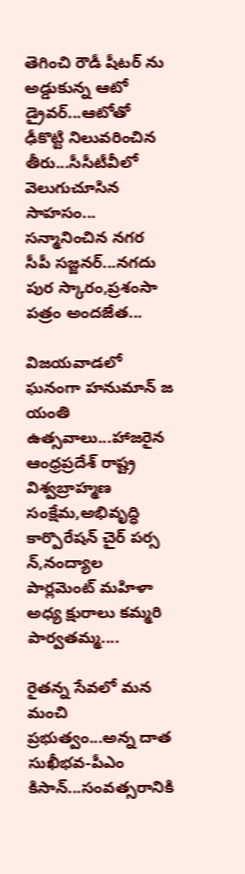తెగించి రౌడీ షీటర్ ను అడ్డుకున్న ఆటో డ్రైవర్...ఆటోతో ఢీకొట్టి నిలువరించిన తీరు...సీసీటీవీలో వెలుగుచూసిన సాహసం... సన్మానించిన నగర సీపీ సజ్జనర్...నగదు పుర స్కారం,ప్రశంసా పత్రం అందజేత...

విజయవాడలో ఘనంగా హనుమాన్ జ యంతి ఉత్సవాలు...హాజరైన ఆంధ్రప్రదేశ్ రాష్ట్ర విశ్వబ్రాహ్మణ సంక్షేమ,అభివృద్ధి కార్పొరేషన్ చైర్ పర్స న్,నంద్యాల పార్లమెంట్ మహిళా అధ్య క్షురాలు కమ్మరి పార్వతమ్మ....

రైతన్న సేవలో మన మంచి ప్రభుత్వం...అన్న దాత సుఖీభవ-పీఎం కిసాన్...సంవత్సరానికి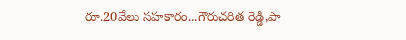రూ.20వేలు సహకారం...గౌరుచరిత రెడ్డి,పా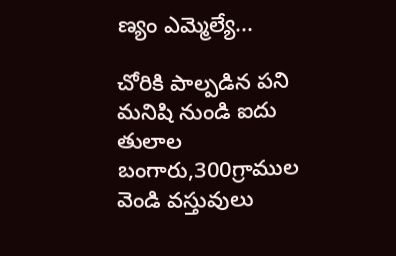ణ్యం ఎమ్మెల్యే...

చోరికి పాల్పడిన పని మనిషి నుండి ఐదు తులాల బంగారు,300గ్రాముల వెండి వస్తువులు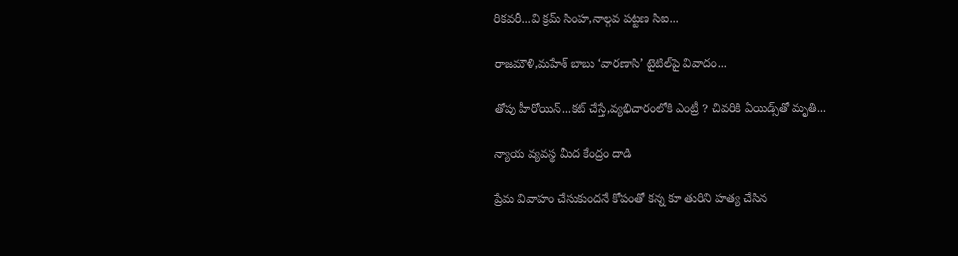రికవరీ...వి క్రమ్ సింహ,నాల్గవ పట్టణ సిఐ...

రాజమౌళి,మహేశ్ బాబు ‘వారణాసి’ టైటిల్‌పై వివాదం...

తోపు హీరోయిన్...కట్ చేస్తే,వ్యభిచారంలోకి ఎంట్రీ ? చివరికి ఏయిడ్స్‌తో మృతి...

న్యాయ వ్యవస్థ మీద కేంద్రం దాడి

ప్రేమ వివాహం చేసుకుందనే కోపంతో కన్న కూ తురిని హత్య చేసిన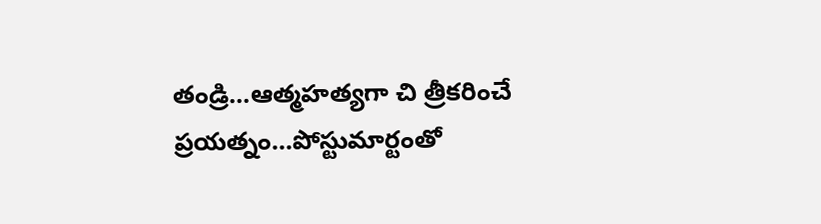తండ్రి...ఆత్మహత్యగా చి త్రీకరించే ప్రయత్నం...పోస్టుమార్టంతో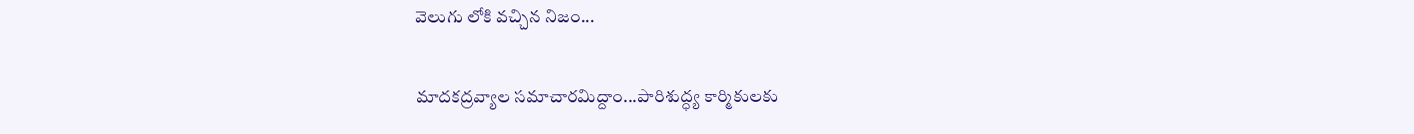వెలుగు లోకి వచ్చిన నిజం...

మాదకద్రవ్యాల సమాచారమిద్దాం...పారిశుద్ధ్య కార్మికులకు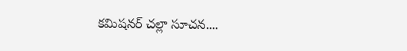కమిషనర్ చల్లా సూచన....